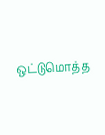ஒட்டுமொத்த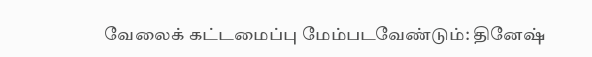வேலைக் கட்டமைப்பு மேம்படவேண்டும்: தினேஷ்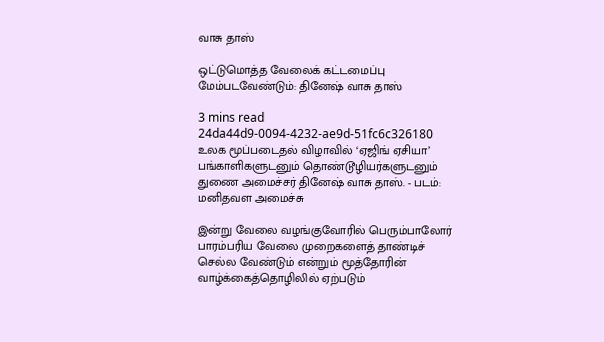வாசு தாஸ்

ஒட்டுமொத்த வேலைக் கட்டமைப்பு மேம்படவேண்டும்: தினேஷ் வாசு தாஸ்

3 mins read
24da44d9-0094-4232-ae9d-51fc6c326180
உலக மூப்படைதல் விழாவில் ‘ஏஜிங் ஏசியா’ பங்காளிகளுடனும் தொண்டூழியர்களுடனும் துணை அமைச்சர் தினேஷ் வாசு தாஸ். - படம்: மனிதவள அமைச்சு

இன்று வேலை வழங்குவோரில் பெரும்பாலோர் பாரம்பரிய வேலை முறைகளைத் தாண்டிச் செல்ல வேண்டும் என்றும் மூத்தோரின் வாழ்க்கைத்தொழிலில் ஏற்படும்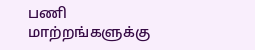பணி மாற்றங்களுக்கு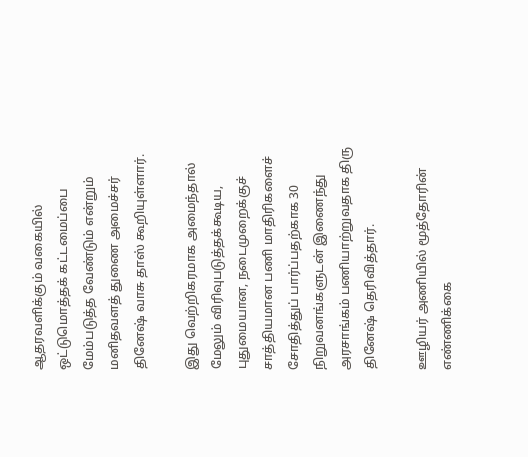ஆதரவளிக்கும் வகையில் ஒட்டுமொத்தக் கட்டமைப்பை மேம்படுத்த வேண்டும் என்றும் மனிதவளத் துணை அமைச்சர் தினேஷ் வாசு தாஸ் கூறியுள்ளார்.

இது வெற்றிகரமாக அமைந்தால் மேலும் விரிவுபடுத்தக்கூடிய, புதுமையான, நடைமுறைக்குச் சாத்தியமான பணி மாதிரிகளைச் சோதித்துப் பார்ப்பதற்காக 30 நிறுவனங்களுடன் இணைந்து அரசாங்கம் பணியாற்றுவதாக திரு தினேஷ் தெரிவித்தார்.

ஊழியர் அணியில் மூத்தோரின் எண்ணிக்கை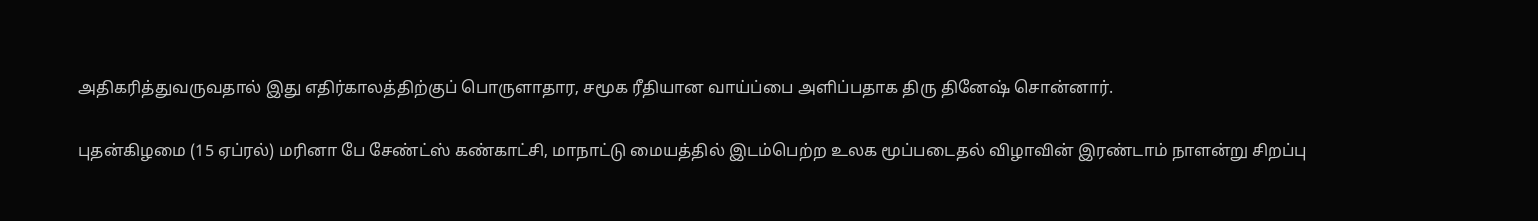அதிகரித்துவருவதால் இது எதிர்காலத்திற்குப் பொருளாதார, சமூக ரீதியான வாய்ப்பை அளிப்பதாக திரு தினேஷ் சொன்னார்.

புதன்கிழமை (15 ஏப்ரல்) மரினா பே சேண்ட்ஸ் கண்காட்சி, மாநாட்டு மையத்தில் இடம்பெற்ற உலக மூப்படைதல் விழாவின் இரண்டாம் நாளன்று சிறப்பு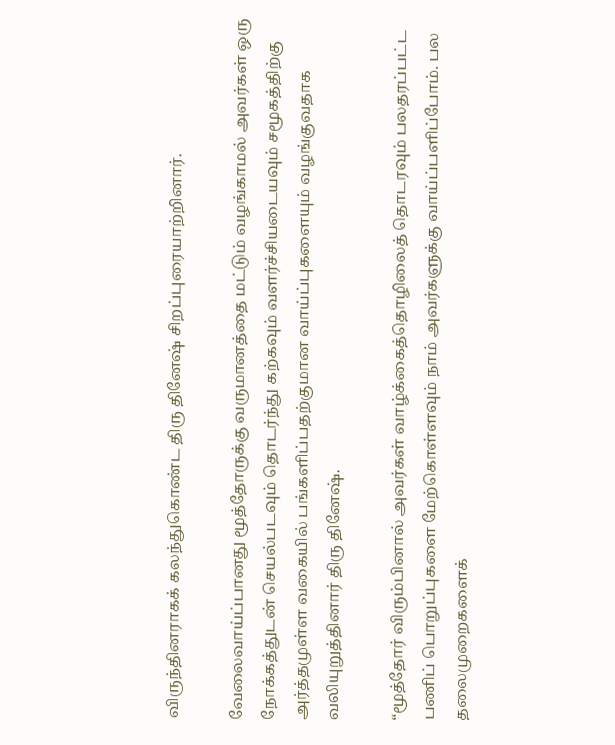விருந்தினராகக் கலந்துகொண்ட திரு தினேஷ் சிறப்புரையாற்றினார்.

வேலைவாய்ப்பானது மூத்தோருக்கு வருமானத்தை மட்டும் வழங்காமல் அவர்கள் ஒரு நோக்கத்துடன் செயல்படவும் தொடர்ந்து கற்கவும் வளர்ச்சியடையவும் சமூகத்திற்கு அர்த்தமுள்ள வகையில் பங்களிப்பதற்குமான வாய்ப்புகளையும் வழங்குவதாக வலியுறுத்தினார் திரு தினேஷ்.

“மூத்தோர் விரும்பினால் அவர்கள் வாழ்க்கைத்தொழிலைத் தொடரவும் பலதரப்பட்ட பணிப் பொறுப்புகளை மேற்கொள்ளவும் நாம் அவர்களுக்கு வாய்ப்பளிப்போம். பல தலைமுறைகளைக்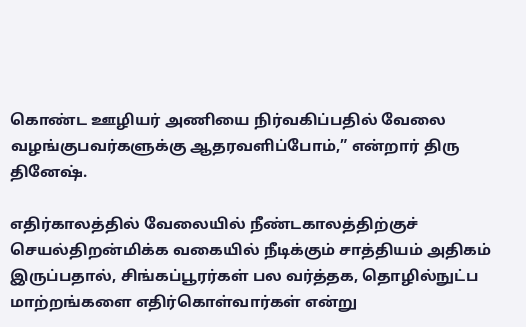கொண்ட ஊழியர் அணியை நிர்வகிப்பதில் வேலை வழங்குபவர்களுக்கு ஆதரவளிப்போம்,” என்றார் திரு தினேஷ்.

எதிர்காலத்தில் வேலையில் நீண்டகாலத்திற்குச் செயல்திறன்மிக்க வகையில் நீடிக்கும் சாத்தியம் அதிகம் இருப்பதால், சிங்கப்பூரர்கள் பல வர்த்தக, தொழில்நுட்ப மாற்றங்களை எதிர்கொள்வார்கள் என்று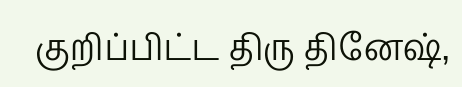குறிப்பிட்ட திரு தினேஷ்,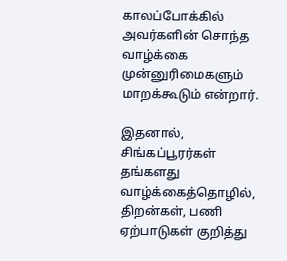காலப்போக்கில் அவர்களின் சொந்த வாழ்க்கை முன்னுரிமைகளும் மாறக்கூடும் என்றார்.

இதனால், சிங்கப்பூரர்கள் தங்களது வாழ்க்கைத்தொழில், திறன்கள், பணி ஏற்பாடுகள் குறித்து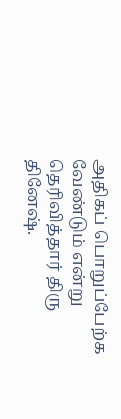அதிகப் பொறுப்பேற்க வேண்டும் என்று தெரிவித்தார் திரு தினேஷ்.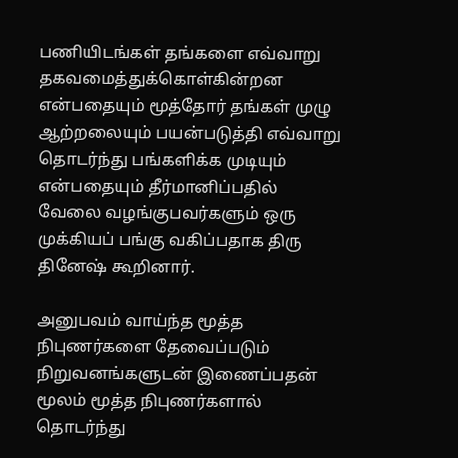பணியிடங்கள் தங்களை எவ்வாறு தகவமைத்துக்கொள்கின்றன என்பதையும் மூத்தோர் தங்கள் முழு ஆற்றலையும் பயன்படுத்தி எவ்வாறு தொடர்ந்து பங்களிக்க முடியும் என்பதையும் தீர்மானிப்பதில் வேலை வழங்குபவர்களும் ஒரு முக்கியப் பங்கு வகிப்பதாக திரு தினேஷ் கூறினார்.

அனுபவம் வாய்ந்த மூத்த நிபுணர்களை தேவைப்படும் நிறுவனங்களுடன் இணைப்பதன் மூலம் மூத்த நிபுணர்களால் தொடர்ந்து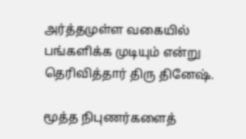அர்த்தமுள்ள வகையில் பங்களிக்க முடியும் என்று தெரிவித்தார் திரு தினேஷ்.

மூத்த நிபுணர்களைத்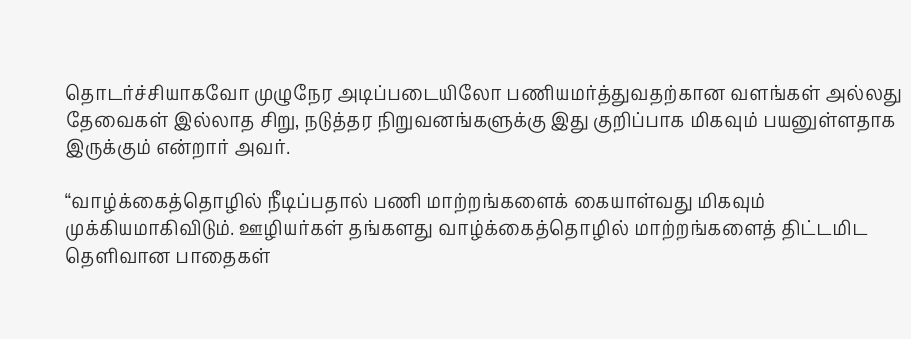தொடர்ச்சியாகவோ முழுநேர அடிப்படையிலோ பணியமர்த்துவதற்கான வளங்கள் அல்லது தேவைகள் இல்லாத சிறு, நடுத்தர நிறுவனங்களுக்கு இது குறிப்பாக மிகவும் பயனுள்ளதாக இருக்கும் என்றார் அவர்.

“வாழ்க்கைத்தொழில் நீடிப்பதால் பணி மாற்றங்களைக் கையாள்வது மிகவும் முக்கியமாகிவிடும். ஊழியர்கள் தங்களது வாழ்க்கைத்தொழில் மாற்றங்களைத் திட்டமிட தெளிவான பாதைகள்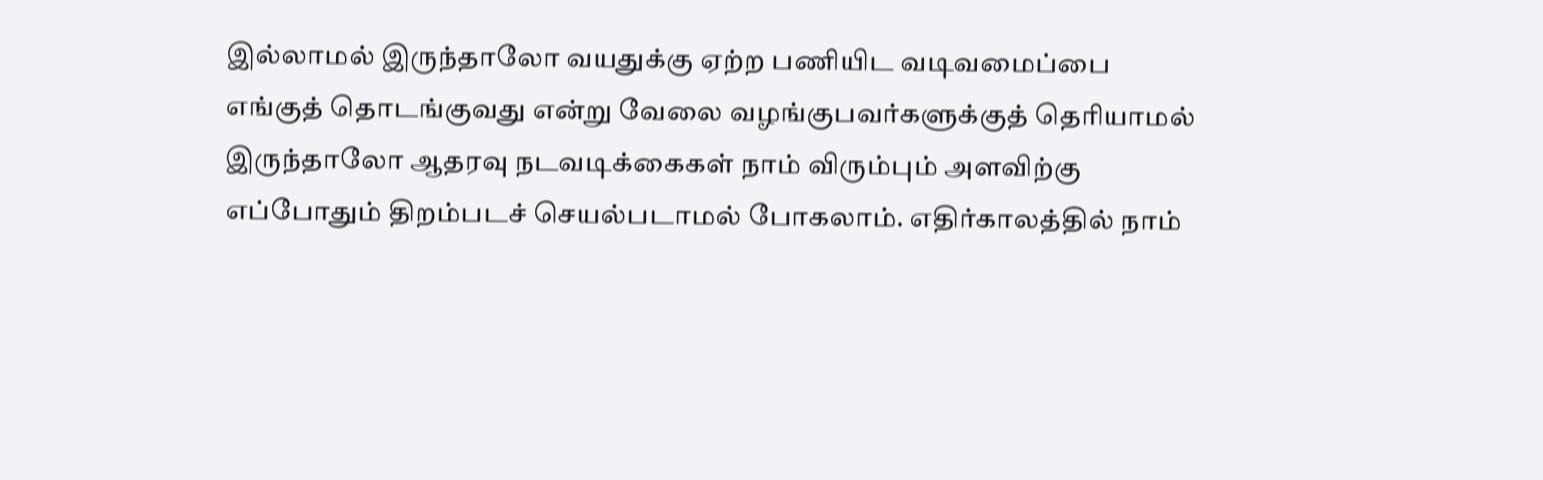இல்லாமல் இருந்தாலோ வயதுக்கு ஏற்ற பணியிட வடிவமைப்பை எங்குத் தொடங்குவது என்று வேலை வழங்குபவர்களுக்குத் தெரியாமல் இருந்தாலோ ஆதரவு நடவடிக்கைகள் நாம் விரும்பும் அளவிற்கு எப்போதும் திறம்படச் செயல்படாமல் போகலாம். எதிர்காலத்தில் நாம்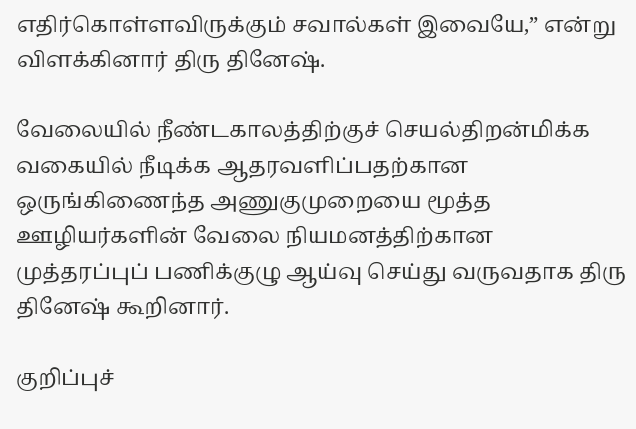எதிர்கொள்ளவிருக்கும் சவால்கள் இவையே,” என்று விளக்கினார் திரு தினேஷ்.

வேலையில் நீண்டகாலத்திற்குச் செயல்திறன்மிக்க வகையில் நீடிக்க ஆதரவளிப்பதற்கான ஒருங்கிணைந்த அணுகுமுறையை மூத்த ஊழியர்களின் வேலை நியமனத்திற்கான முத்தரப்புப் பணிக்குழு ஆய்வு செய்து வருவதாக திரு தினேஷ் கூறினார்.

குறிப்புச்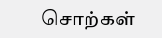சொற்கள்